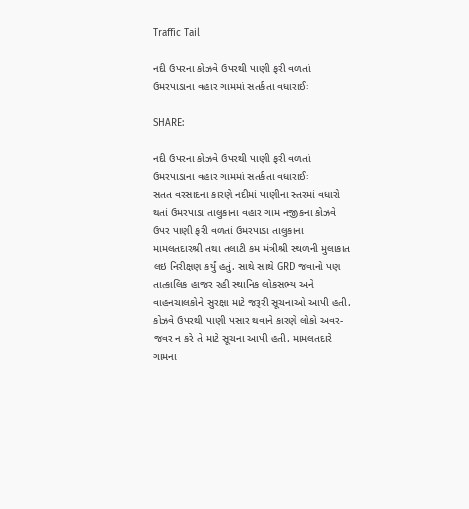Traffic Tail

નદી ઉપરના કોઝવે ઉપરથી પાણી ફરી વળતાં ઉમરપાડાના વહાર ગામમાં સતર્કતા વધારાઈઃ

SHARE:

નદી ઉપરના કોઝવે ઉપરથી પાણી ફરી વળતાં ઉમરપાડાના વહાર ગામમાં સતર્કતા વધારાઈઃ
સતત વરસાદના કારણે નદીમાં પાણીના સ્તરમાં વધારો થતાં ઉમરપાડા તાલુકાના વહાર ગામ નજીકના કોઝવે ઉપર પાણી ફરી વળતાં ઉમરપાડા તાલુકાના મામલતદારશ્રી તથા તલાટી કમ મંત્રીશ્રી સ્થળની મુલાકાત લઇ નિરીક્ષણ કર્યું હતું. સાથે સાથે GRD જવાનો પણ તાત્કાલિક હાજર રહી સ્થાનિક લોકસભ્ય અને વાહનચાલકોને સુરક્ષા માટે જરૂરી સૂચનાઓ આપી હતી.
કોઝવે ઉપરથી પાણી પસાર થવાને કારણે લોકો અવર-જવર ન કરે તે માટે સૂચના આપી હતી. મામલતદારે ગામના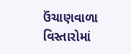ઉંચાણવાળા વિસ્તારોમાં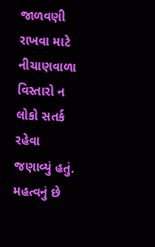જાળવણી રાખવા માટે નીચાણવાળા વિસ્તારો ન લોકો સતર્ક રહેવા જણાવ્યું હતું.
મહત્વનું છે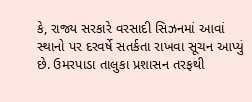કે, રાજ્ય સરકારે વરસાદી સિઝનમાં આવાં સ્થાનો પર દરવર્ષે સતર્કતા રાખવા સૂચન આપ્યું છે. ઉમરપાડા તાલુકા પ્રશાસન તરફથી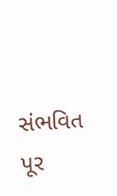સંભવિત પૂર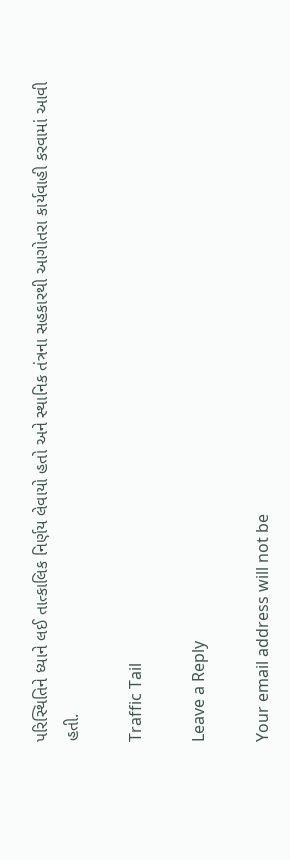પરિસ્થિતિને ધ્યાને લઈ તાત્કાલિક નિર્ણય લેવાયો હતો અને સ્થાનિક તંત્રના સહકારથી આગોતરા કાર્યવાહી કરવામાં આવી હતી.

Traffic Tail

Leave a Reply

Your email address will not be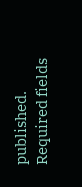published. Required fields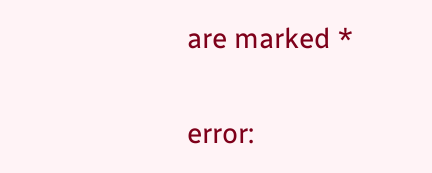are marked *

error: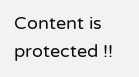Content is protected !!